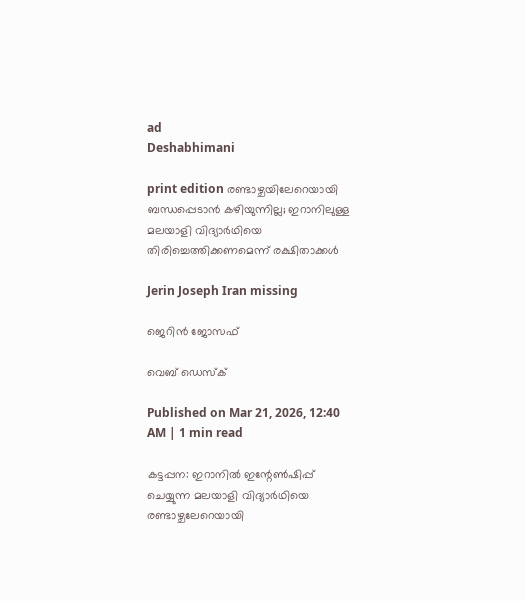ad
Deshabhimani

print edition രണ്ടാഴ്ചയിലേറെയായി ബന്ധപ്പെടാന്‍ കഴിയുന്നില്ല; ഇറാനിലുള്ള മലയാളി വിദ്യാര്‍ഥിയെ
തിരിച്ചെത്തിക്കണമെന്ന് രക്ഷിതാക്കള്‍

Jerin Joseph Iran missing

ജെറിന്‍ ജോസഫ്

വെബ് ഡെസ്ക്

Published on Mar 21, 2026, 12:40 AM | 1 min read

കട്ടപ്പന: ഇറാനില്‍ ഇന്റേണ്‍ഷിപ്പ് ചെയ്യുന്ന മലയാളി വിദ്യാര്‍ഥിയെ രണ്ടാഴ്ചലേറെയായി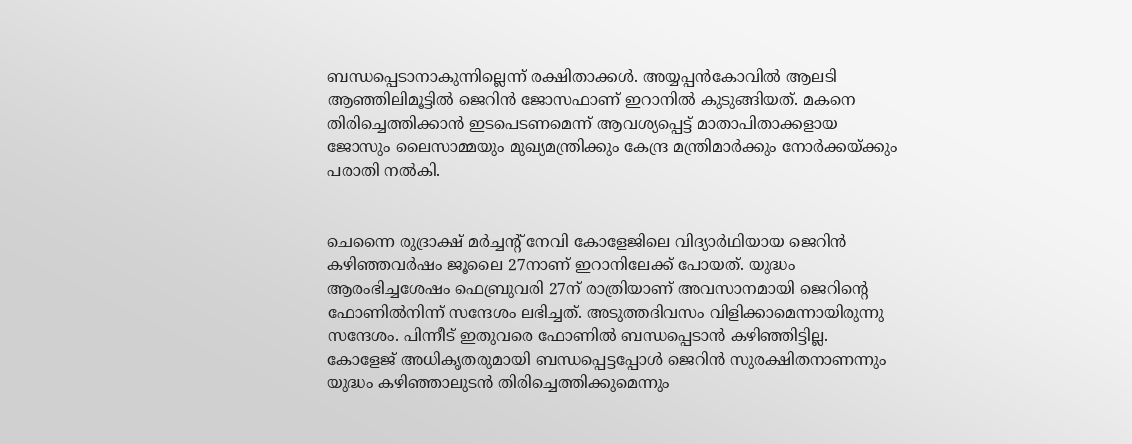ബന്ധപ്പെടാനാകുന്നില്ലെന്ന്‌ രക്ഷിതാക്കൾ. അയ്യപ്പന്‍കോവില്‍ ആലടി ആഞ്ഞിലിമൂട്ടില്‍ ജെറിന്‍ ജോസഫാണ് ഇറാനില്‍ കുടുങ്ങിയത്. മകനെ തിരിച്ചെത്തിക്കാന്‍ ഇടപെടണമെന്ന് ആവശ്യപ്പെട്ട് മാതാപിതാക്കളായ ജോസും ലൈസാമ്മയും മുഖ്യമന്ത്രിക്കും കേന്ദ്ര മന്ത്രിമാര്‍ക്കും നോര്‍ക്കയ്ക്കും പരാതി നല്‍കി.


ചെന്നൈ രുദ്രാക്ഷ് മര്‍ച്ചന്റ് നേവി കോളേജിലെ വിദ്യാര്‍ഥിയായ ജെറിന്‍ കഴിഞ്ഞവര്‍ഷം ജൂലൈ 27നാണ് ഇറാനിലേക്ക് പോയത്. യുദ്ധം ആരംഭിച്ചശേഷം ഫെബ്രുവരി 27ന് രാത്രിയാണ് അവസാനമായി ജെറിന്റെ ഫോണില്‍നിന്ന് സന്ദേശം ലഭിച്ചത്. അടുത്തദിവസം വിളിക്കാമെന്നായിരുന്നു സന്ദേശം. പിന്നീട് ഇതുവരെ ഫോണില്‍ ബന്ധപ്പെടാന്‍ കഴിഞ്ഞിട്ടില്ല. കോളേജ് അധികൃതരുമായി ബന്ധപ്പെട്ടപ്പോള്‍ ജെറിന്‍ സുരക്ഷിതനാണന്നും യുദ്ധം കഴിഞ്ഞാലുടന്‍ തിരിച്ചെത്തിക്കുമെന്നും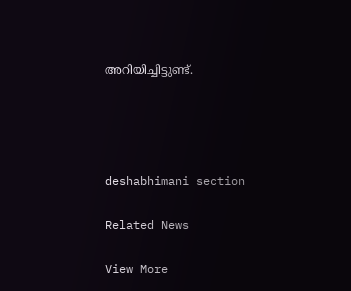അറിയിച്ചിട്ടുണ്ട്.




deshabhimani section

Related News

View More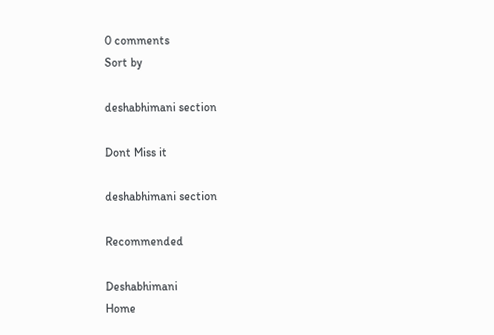0 comments
Sort by

deshabhimani section

Dont Miss it

deshabhimani section

Recommended

Deshabhimani
Home